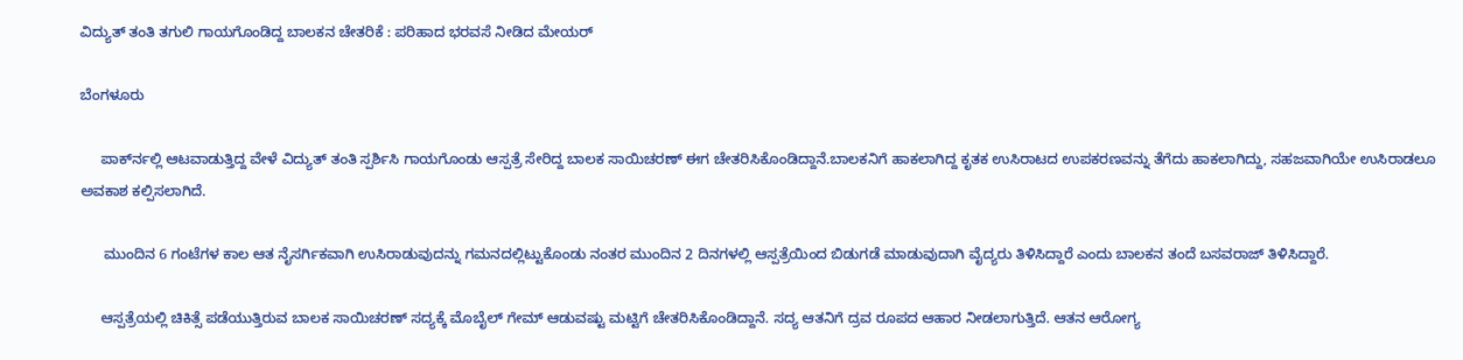ವಿದ್ಯುತ್ ತಂತಿ ತಗುಲಿ ಗಾಯಗೊಂಡಿದ್ದ ಬಾಲಕನ ಚೇತರಿಕೆ : ಪರಿಹಾದ ಭರವಸೆ ನೀಡಿದ ಮೇಯರ್

ಬೆಂಗಳೂರು

     ಪಾರ್ಕ್‍ನಲ್ಲಿ ಆಟವಾಡುತ್ತಿದ್ದ ವೇಳೆ ವಿದ್ಯುತ್ ತಂತಿ ಸ್ಪರ್ಶಿಸಿ ಗಾಯಗೊಂಡು ಆಸ್ಪತ್ರೆ ಸೇರಿದ್ದ ಬಾಲಕ ಸಾಯಿಚರಣ್ ಈಗ ಚೇತರಿಸಿಕೊಂಡಿದ್ದಾನೆ.ಬಾಲಕನಿಗೆ ಹಾಕಲಾಗಿದ್ದ ಕೃತಕ ಉಸಿರಾಟದ ಉಪಕರಣವನ್ನು ತೆಗೆದು ಹಾಕಲಾಗಿದ್ದು, ಸಹಜವಾಗಿಯೇ ಉಸಿರಾಡಲೂ ಅವಕಾಶ ಕಲ್ಪಿಸಲಾಗಿದೆ.

      ಮುಂದಿನ 6 ಗಂಟೆಗಳ ಕಾಲ ಆತ ನೈಸರ್ಗಿಕವಾಗಿ ಉಸಿರಾಡುವುದನ್ನು ಗಮನದಲ್ಲಿಟ್ಟುಕೊಂಡು ನಂತರ ಮುಂದಿನ 2 ದಿನಗಳಲ್ಲಿ ಆಸ್ಪತ್ರೆಯಿಂದ ಬಿಡುಗಡೆ ಮಾಡುವುದಾಗಿ ವೈದ್ಯರು ತಿಳಿಸಿದ್ದಾರೆ ಎಂದು ಬಾಲಕನ ತಂದೆ ಬಸವರಾಜ್ ತಿಳಿಸಿದ್ದಾರೆ.

     ಆಸ್ಪತ್ರೆಯಲ್ಲಿ ಚಿಕಿತ್ಸೆ ಪಡೆಯುತ್ತಿರುವ ಬಾಲಕ ಸಾಯಿಚರಣ್ ಸದ್ಯಕ್ಕೆ ಮೊಬೈಲ್ ಗೇಮ್ ಆಡುವಷ್ಟು ಮಟ್ಟಿಗೆ ಚೇತರಿಸಿಕೊಂಡಿದ್ದಾನೆ. ಸದ್ಯ ಆತನಿಗೆ ದ್ರವ ರೂಪದ ಆಹಾರ ನೀಡಲಾಗುತ್ತಿದೆ. ಆತನ ಆರೋಗ್ಯ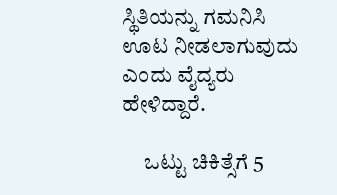ಸ್ಥಿತಿಯನ್ನು ಗಮನಿಸಿ ಊಟ ನೀಡಲಾಗುವುದು ಎಂದು ವೈದ್ಯರು ಹೇಳಿದ್ದಾರೆ.

     ಒಟ್ಟು ಚಿಕಿತ್ಸೆಗೆ 5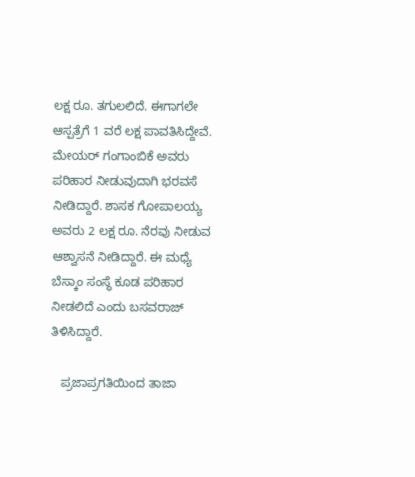ಲಕ್ಷ ರೂ. ತಗುಲಲಿದೆ. ಈಗಾಗಲೇ ಆಸ್ಪತ್ರೆಗೆ 1 ವರೆ ಲಕ್ಷ ಪಾವತಿಸಿದ್ದೇವೆ. ಮೇಯರ್ ಗಂಗಾಂಬಿಕೆ ಅವರು ಪರಿಹಾರ ನೀಡುವುದಾಗಿ ಭರವಸೆ ನೀಡಿದ್ದಾರೆ. ಶಾಸಕ ಗೋಪಾಲಯ್ಯ ಅವರು 2 ಲಕ್ಷ ರೂ. ನೆರವು ನೀಡುವ ಆಶ್ವಾಸನೆ ನೀಡಿದ್ದಾರೆ. ಈ ಮಧ್ಯೆ ಬೆಸ್ಕಾಂ ಸಂಸ್ಥೆ ಕೂಡ ಪರಿಹಾರ ನೀಡಲಿದೆ ಎಂದು ಬಸವರಾಜ್ ತಿಳಿಸಿದ್ದಾರೆ.

   ಪ್ರಜಾಪ್ರಗತಿಯಿಂದ ತಾಜಾ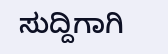ಸುದ್ದಿಗಾಗಿ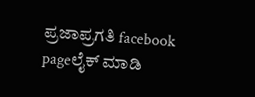ಪ್ರಜಾಪ್ರಗತಿ facebook pageಲೈಕ್ ಮಾಡಿ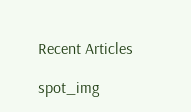Recent Articles

spot_img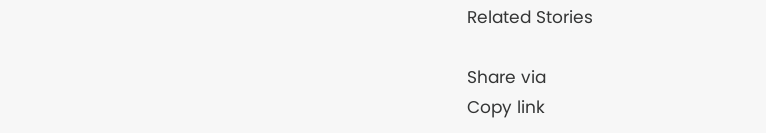Related Stories

Share via
Copy link